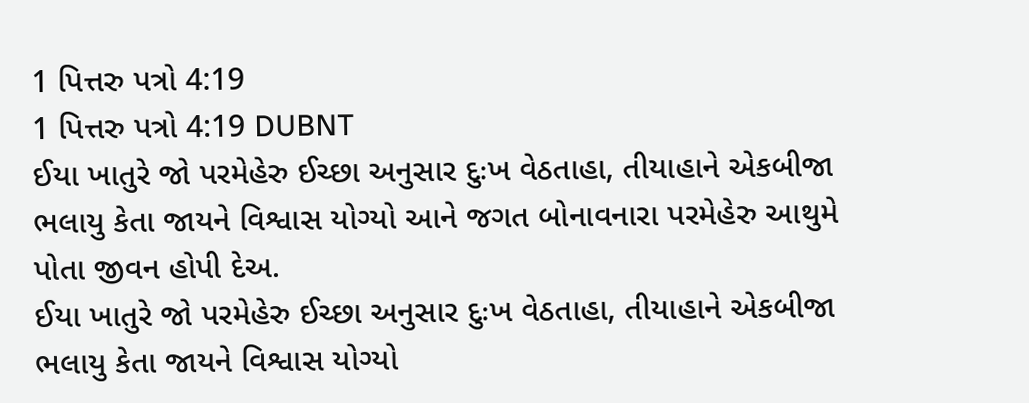1 પિત્તરુ પત્રો 4:19
1 પિત્તરુ પત્રો 4:19 DUBNT
ઈયા ખાતુરે જો પરમેહેરુ ઈચ્છા અનુસાર દુઃખ વેઠતાહા, તીયાહાને એકબીજા ભલાયુ કેતા જાયને વિશ્વાસ યોગ્યો આને જગત બોનાવનારા પરમેહેરુ આથુમે પોતા જીવન હોપી દેઅ.
ઈયા ખાતુરે જો પરમેહેરુ ઈચ્છા અનુસાર દુઃખ વેઠતાહા, તીયાહાને એકબીજા ભલાયુ કેતા જાયને વિશ્વાસ યોગ્યો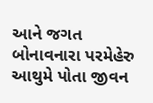આને જગત બોનાવનારા પરમેહેરુ આથુમે પોતા જીવન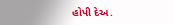હોપી દેઅ.